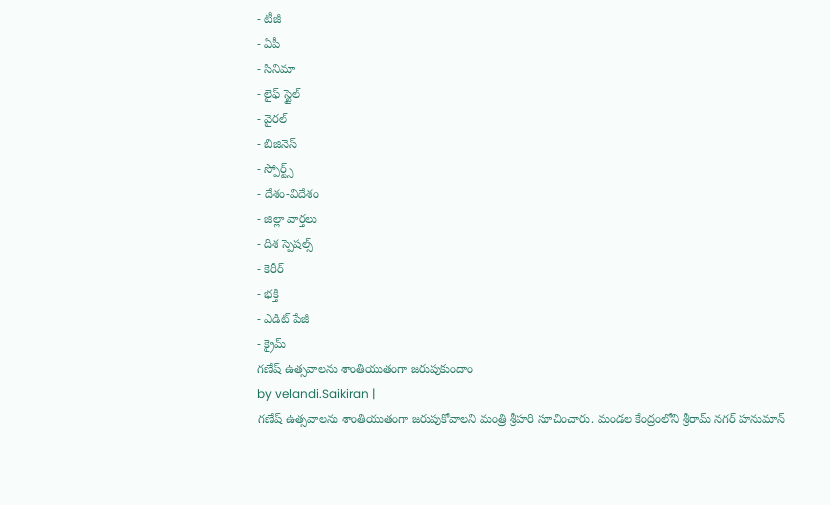- టీజీ
- ఏపీ
- సినిమా
- లైఫ్ స్టైల్
- వైరల్
- బిజినెస్
- స్పోర్ట్స్
- దేశం-విదేశం
- జిల్లా వార్తలు
- దిశ స్పెషల్స్
- కెరీర్
- భక్తి
- ఎడిట్ పేజీ
- క్రైమ్
గణేష్ ఉత్సవాలను శాంతియుతంగా జరుపుకుందాం
by velandi.Saikiran |
గణేష్ ఉత్సవాలను శాంతియుతంగా జరుపుకోవాలని మంత్రి శ్రీహరి సూచించారు. మండల కేంద్రంలోని శ్రీరామ్ నగర్ హనుమాన్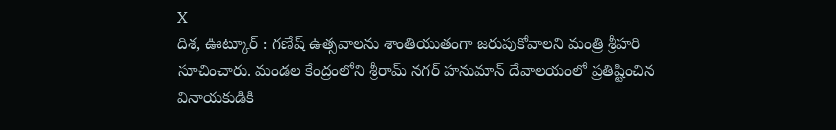X
దిశ, ఊట్కూర్ : గణేష్ ఉత్సవాలను శాంతియుతంగా జరుపుకోవాలని మంత్రి శ్రీహరి సూచించారు. మండల కేంద్రంలోని శ్రీరామ్ నగర్ హనుమాన్ దేవాలయంలో ప్రతిష్టించిన వినాయకుడికి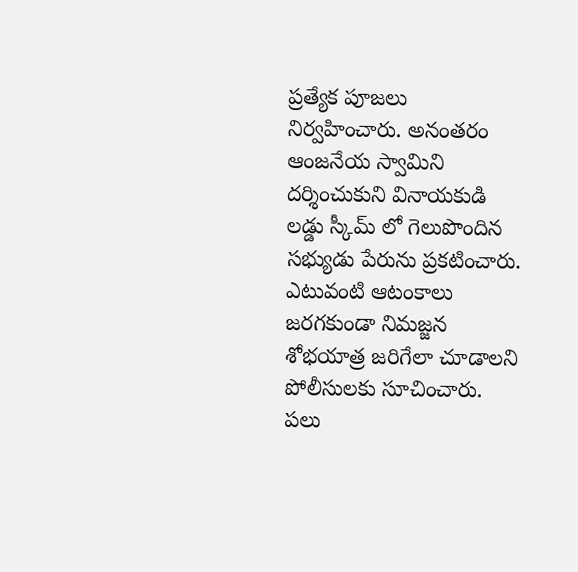ప్రత్యేక పూజలు నిర్వహించారు. అనంతరం ఆంజనేయ స్వామిని దర్శించుకుని వినాయకుడి లడ్డు స్కీమ్ లో గెలుపొందిన సభ్యుడు పేరును ప్రకటించారు. ఎటువంటి ఆటంకాలు జరగకుండా నిమజ్జన శోభయాత్ర జరిగేలా చూడాలని పోలీసులకు సూచించారు. పలు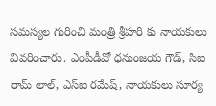సమస్యల గురించి మంత్రి శ్రీహరి కు నాయకులు వివరించారు. ఎంపీడీవో ధనుంజయ గౌడ్, సిఐ రామ్ లాల్, ఎస్ఐ రమేష్, నాయకులు సూర్య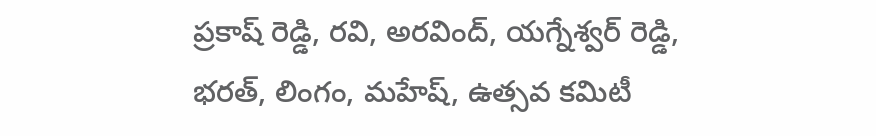ప్రకాష్ రెడ్డి, రవి, అరవింద్, యగ్నేశ్వర్ రెడ్డి, భరత్, లింగం, మహేష్, ఉత్సవ కమిటీ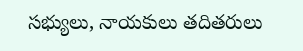సభ్యులు, నాయకులు తదితరులు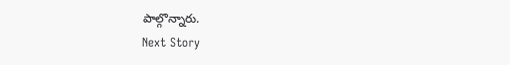పాల్గొన్నారు.
Next Story